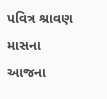પવિત્ર શ્રાવણ માસના આજના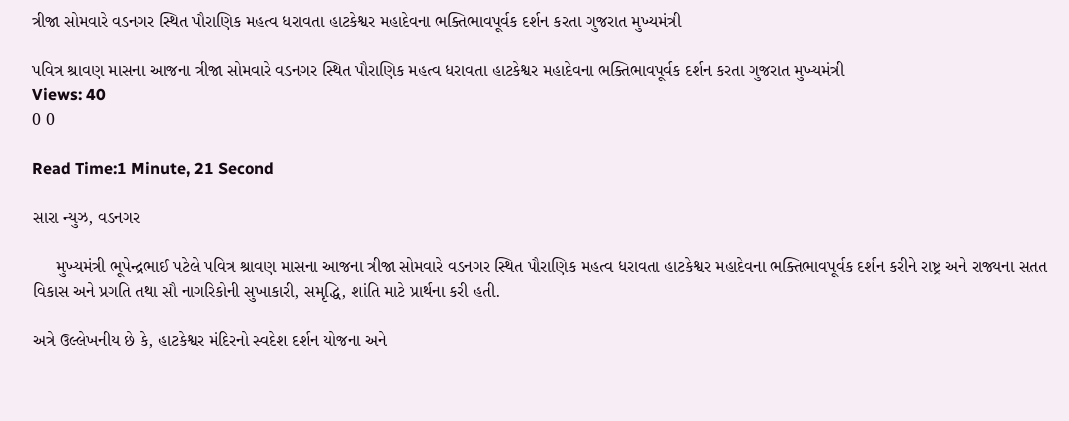ત્રીજા સોમવારે વડનગર સ્થિત પૌરાણિક મહત્વ ધરાવતા હાટકેશ્વર મહાદેવના ભક્તિભાવપૂર્વક દર્શન કરતા ગુજરાત મુખ્યમંત્રી

પવિત્ર શ્રાવણ માસના આજના ત્રીજા સોમવારે વડનગર સ્થિત પૌરાણિક મહત્વ ધરાવતા હાટકેશ્વર મહાદેવના ભક્તિભાવપૂર્વક દર્શન કરતા ગુજરાત મુખ્યમંત્રી
Views: 40
0 0

Read Time:1 Minute, 21 Second

સારા ન્યુઝ, વડનગર

     મુખ્યમંત્રી ભૂપેન્દ્રભાઈ પટેલે પવિત્ર શ્રાવણ માસના આજના ત્રીજા સોમવારે વડનગર સ્થિત પૌરાણિક મહત્વ ધરાવતા હાટકેશ્વર મહાદેવના ભક્તિભાવપૂર્વક દર્શન કરીને રાષ્ટ્ર અને રાજ્યના સતત વિકાસ અને પ્રગતિ તથા સૌ નાગરિકોની સુખાકારી, સમૃદ્ધિ, શાંતિ માટે પ્રાર્થના કરી હતી.

અત્રે ઉલ્લેખનીય છે કે, હાટકેશ્વર મંદિરનો સ્વદેશ દર્શન યોજના અને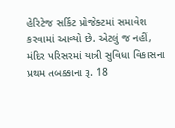હેરિટેજ સર્કિટ પ્રોજેક્ટમાં સમાવેશ કરવામાં આવ્યો છે. એટલું જ નહીં, મંદિર પરિસરમાં યાત્રી સુવિધા વિકાસના પ્રથમ તબક્કાના રૂ. 18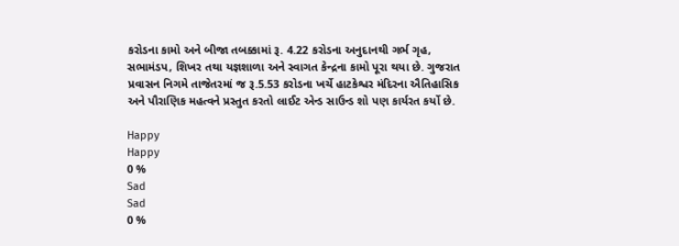કરોડના કામો અને બીજા તબક્કામાં રૂ. 4.22 કરોડના અનુદાનથી ગર્ભ ગૃહ, સભામંડપ, શિખર તથા યજ્ઞશાળા અને સ્વાગત કેન્દ્રના કામો પૂરા થયા છે. ગુજરાત પ્રવાસન નિગમે તાજેતરમાં જ રૂ.5.53 કરોડના ખર્ચે હાટકેશ્વર મંદિરના ઐતિહાસિક અને પૌરાણિક મહત્વને પ્રસ્તુત કરતો લાઈટ એન્ડ સાઉન્ડ શો પણ કાર્યરત કર્યો છે.

Happy
Happy
0 %
Sad
Sad
0 %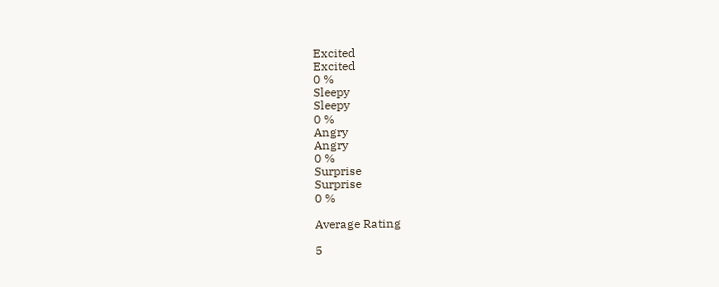Excited
Excited
0 %
Sleepy
Sleepy
0 %
Angry
Angry
0 %
Surprise
Surprise
0 %

Average Rating

5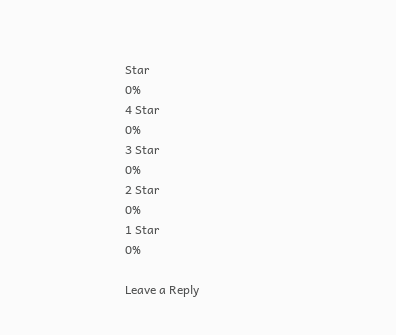Star
0%
4 Star
0%
3 Star
0%
2 Star
0%
1 Star
0%

Leave a Reply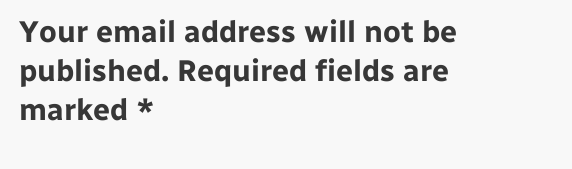Your email address will not be published. Required fields are marked *